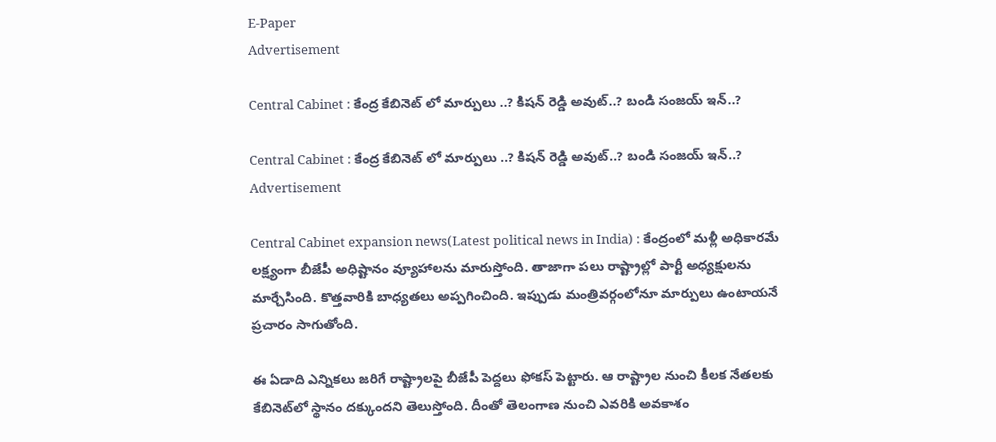E-Paper
Advertisement

Central Cabinet : కేంద్ర కేబినెట్ లో మార్పులు ..? కిషన్ రెడ్డి అవుట్..? బండి సంజయ్‌ ఇన్..?

Central Cabinet : కేంద్ర కేబినెట్ లో మార్పులు ..? కిషన్ రెడ్డి అవుట్..? బండి సంజయ్‌ ఇన్..?
Advertisement

Central Cabinet expansion news(Latest political news in India) : కేంద్రంలో మళ్లీ అధికారమే లక్ష్యంగా బీజేపీ అధిష్టానం వ్యూహాలను మారుస్తోంది. తాజాగా పలు రాష్ట్రాల్లో పార్టీ అధ్యక్షులను మార్చేసింది. కొత్తవారికి బాధ్యతలు అప్పగించింది. ఇప్పుడు మంత్రివర్గంలోనూ మార్పులు ఉంటాయనే ప్రచారం సాగుతోంది.

ఈ ఏడాది ఎన్నికలు జరిగే రాష్ట్రాలపై బీజేపీ పెద్దలు ఫోకస్ పెట్టారు. ఆ రాష్ట్రాల నుంచి కీలక నేతలకు కేబినెట్‌లో స్థానం దక్కుందని తెలుస్తోంది. దీంతో తెలంగాణ నుంచి ఎవరికి అవకాశం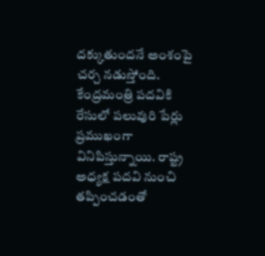దక్కుతుందనే అంశంపై చర్చ నడుస్తోంది. కేంద్రమంత్రి పదవికి రేసులో పలువురి పేర్లు ప్రముఖంగా వినిపిస్తున్నాయి. రాష్ట్ర అధ్యక్ష పదవి నుంచి తప్పించడంతో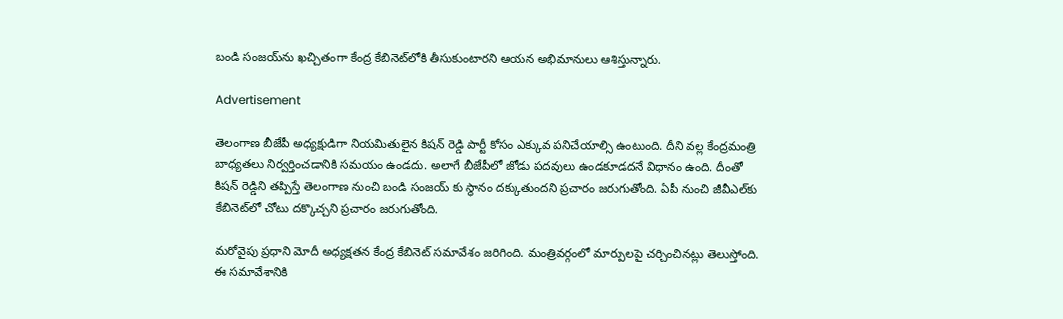బండి సంజయ్‌ను ఖచ్చితంగా కేంద్ర కేబినెట్‌లోకి తీసుకుంటారని ఆయన అభిమానులు ఆశిస్తున్నారు.

Advertisement

తెలంగాణ బీజేపీ అధ్యక్షుడిగా నియమితులైన కిషన్ రెడ్డి పార్టీ కోసం ఎక్కువ పనిచేయాల్సి ఉంటుంది. దీని వల్ల కేంద్రమంత్రి బాధ్యతలు నిర్వర్తించడానికి సమయం ఉండదు. అలాగే బీజేపీలో జోడు పదవులు ఉండకూడదనే విధానం ఉంది. దీంతో కిషన్ రెడ్డిని తప్పిస్తే తెలంగాణ నుంచి బండి సంజయ్ కు స్థానం దక్కుతుందని ప్రచారం జరుగుతోంది. ఏపీ నుంచి జీవీఎల్‌కు కేబినెట్‌లో చోటు దక్కొచ్చని ప్రచారం జరుగుతోంది.

మరోవైపు ప్రధాని మోదీ అధ్యక్షతన కేంద్ర కేబినెట్‌ సమావేశం జరిగింది. మంత్రివర్గంలో మార్పులపై చర్చించినట్లు తెలుస్తోంది. ఈ సమావేశానికి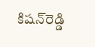కిషన్‌రెడ్డి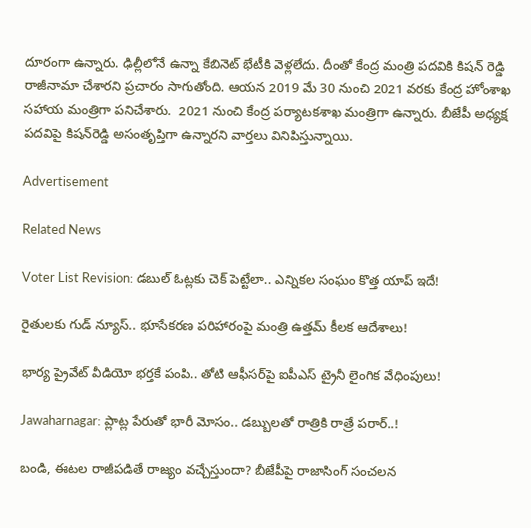దూరంగా ఉన్నారు. ఢిల్లీలోనే ఉన్నా కేబినెట్ భేటీకి వెళ్లలేదు. దీంతో కేంద్ర మంత్రి పదవికి కిషన్ రెడ్డి రాజీనామా చేశారని ప్రచారం సాగుతోంది. ఆయన 2019 మే 30 నుంచి 2021 వరకు కేంద్ర హోంశాఖ సహాయ మంత్రిగా పనిచేశారు.  2021 నుంచి కేంద్ర పర్యాటకశాఖ మంత్రిగా ఉన్నారు. బీజేపీ అధ్యక్ష పదవిపై కిషన్‌రెడ్డి అసంతృప్తిగా ఉన్నారని వార్తలు వినిపిస్తున్నాయి.

Advertisement

Related News

Voter List Revision: డబుల్ ఓట్లకు చెక్ పెట్టేలా.. ఎన్నికల సంఘం కొత్త యాప్ ఇదే!

రైతులకు గుడ్ న్యూస్.. భూసేకరణ పరిహారంపై మంత్రి ఉత్తమ్ కీలక ఆదేశాలు!

భార్య ప్రైవేట్ వీడియో భర్తకే పంపి.. తోటి ఆఫీసర్‌పై ఐపీఎస్ ట్రైనీ లైంగిక వేధింపులు!

Jawaharnagar: ప్లాట్ల పేరుతో భారీ మోసం.. డబ్బులతో రాత్రికి రాత్రే పరార్..!

బండి, ఈటల రాజీపడితే రాజ్యం వచ్చేస్తుందా? బీజేపీపై రాజాసింగ్ సంచలన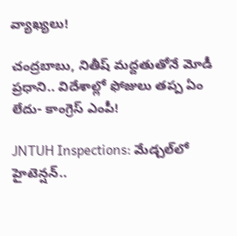వ్యాఖ్యలు!

చంద్రబాబు, నితీష్ మద్దతుతోనే మోడీ ప్రధాని.. విదేశాల్లో ఫోజులు తప్ప ఏం లేదు- కాంగ్రెస్ ఎంపీ!

JNTUH Inspections: మేడ్చల్‌లో హైటెన్షన్..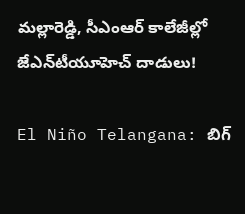మల్లారెడ్డి, సీఎంఆర్ కాలేజీల్లో జేఎన్‌టీయూహెచ్ దాడులు!

El Niño Telangana: బిగ్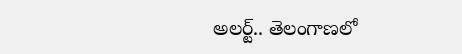అలర్ట్.. తెలంగాణలో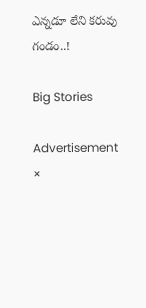ఎన్నడూ లేని కరువు గండం..!

Big Stories

Advertisement
×